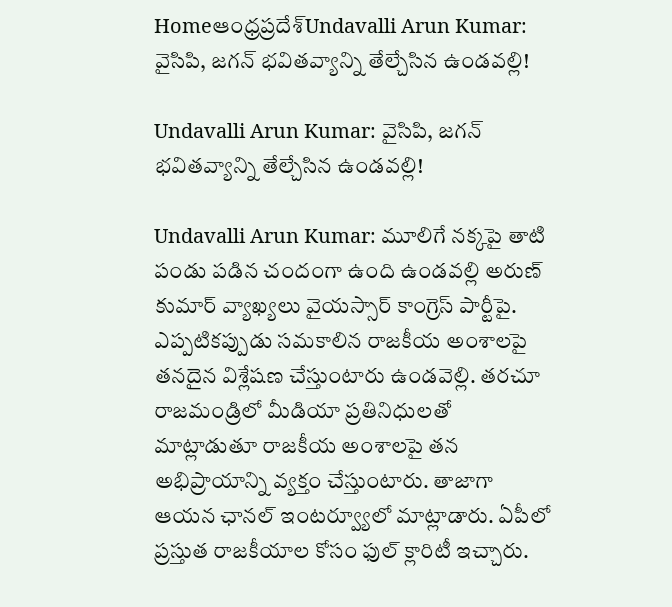Homeఆంధ్రప్రదేశ్‌Undavalli Arun Kumar: వైసిపి, జగన్ భవితవ్యాన్ని తేల్చేసిన ఉండవల్లి!

Undavalli Arun Kumar: వైసిపి, జగన్ భవితవ్యాన్ని తేల్చేసిన ఉండవల్లి!

Undavalli Arun Kumar: మూలిగే నక్కపై తాటి పండు పడిన చందంగా ఉంది ఉండవల్లి అరుణ్ కుమార్ వ్యాఖ్యలు వైయస్సార్ కాంగ్రెస్ పార్టీపై. ఎప్పటికప్పుడు సమకాలిన రాజకీయ అంశాలపై తనదైన విశ్లేషణ చేస్తుంటారు ఉండవెల్లి. తరచూ రాజమండ్రిలో మీడియా ప్రతినిధులతో మాట్లాడుతూ రాజకీయ అంశాలపై తన అభిప్రాయాన్ని వ్యక్తం చేస్తుంటారు. తాజాగా ఆయన ఛానల్ ఇంటర్వ్యూలో మాట్లాడారు. ఏపీలో ప్రస్తుత రాజకీయాల కోసం ఫుల్ క్లారిటీ ఇచ్చారు.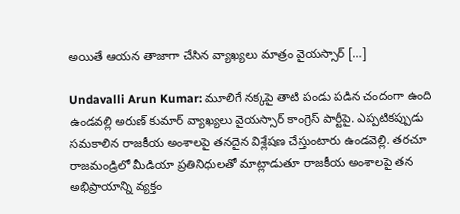అయితే ఆయన తాజాగా చేసిన వ్యాఖ్యలు మాత్రం వైయస్సార్ […]

Undavalli Arun Kumar: మూలిగే నక్కపై తాటి పండు పడిన చందంగా ఉంది ఉండవల్లి అరుణ్ కుమార్ వ్యాఖ్యలు వైయస్సార్ కాంగ్రెస్ పార్టీపై. ఎప్పటికప్పుడు సమకాలిన రాజకీయ అంశాలపై తనదైన విశ్లేషణ చేస్తుంటారు ఉండవెల్లి. తరచూ రాజమండ్రిలో మీడియా ప్రతినిధులతో మాట్లాడుతూ రాజకీయ అంశాలపై తన అభిప్రాయాన్ని వ్యక్తం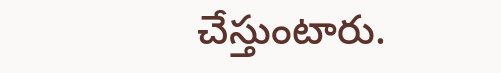చేస్తుంటారు.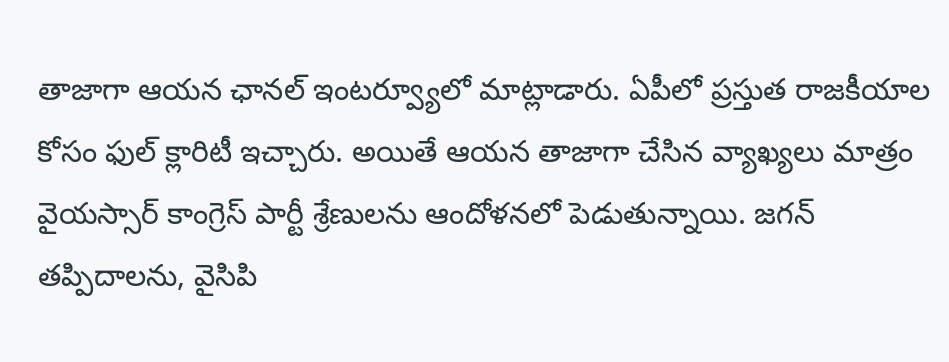తాజాగా ఆయన ఛానల్ ఇంటర్వ్యూలో మాట్లాడారు. ఏపీలో ప్రస్తుత రాజకీయాల కోసం ఫుల్ క్లారిటీ ఇచ్చారు. అయితే ఆయన తాజాగా చేసిన వ్యాఖ్యలు మాత్రం వైయస్సార్ కాంగ్రెస్ పార్టీ శ్రేణులను ఆందోళనలో పెడుతున్నాయి. జగన్ తప్పిదాలను, వైసిపి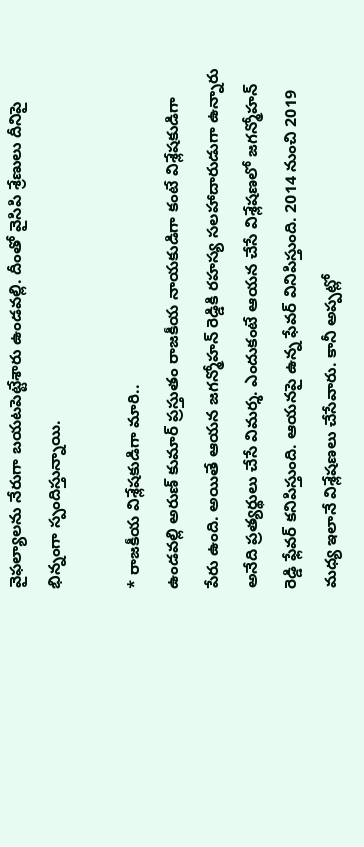వైఫల్యాలను నేరుగా బయటపెట్టేశారు ఉండవల్లి. దీంతో వైసిపి శ్రేణులు దీనిపై భిన్నంగా స్పందిస్తున్నాయి.

* రాజకీయ విశ్లేషకుడిగా మారి..
ఉండవల్లి అరుణ్ కుమార్ ప్రస్తుతం రాజకీయ నాయకుడిగా కంటే విశ్లేషకుడిగా పేరు ఉంది. అయితే ఆయన జగన్మోహన్ రెడ్డికి రహస్య సలహాదారుడుగా ఉన్నారు అనేది ప్రత్యర్థులు చేసే విమర్శ. ఎందుకంటే ఆయన చేసే విశ్లేషణలో జగన్మోహన్ రెడ్డి ఫ్లేవర్ కనిపిస్తుంది. ఆయనపై ఉన్న ఫేవర్ వినిపిస్తుంది. 2014 నుంచి 2019 మధ్య ఇలానే విశ్లేషణలు చేసేవారు. కానీ అప్పట్లో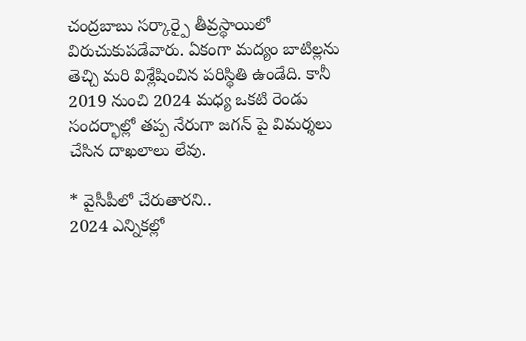చంద్రబాబు సర్కార్పై తీవ్రస్థాయిలో విరుచుకుపడేవారు. ఏకంగా మద్యం బాటిల్లను తెచ్చి మరి విశ్లేషించిన పరిస్థితి ఉండేది. కానీ 2019 నుంచి 2024 మధ్య ఒకటి రెండు సందర్భాల్లో తప్ప నేరుగా జగన్ పై విమర్శలు చేసిన దాఖలాలు లేవు.

* వైసీపీలో చేరుతారని..
2024 ఎన్నికల్లో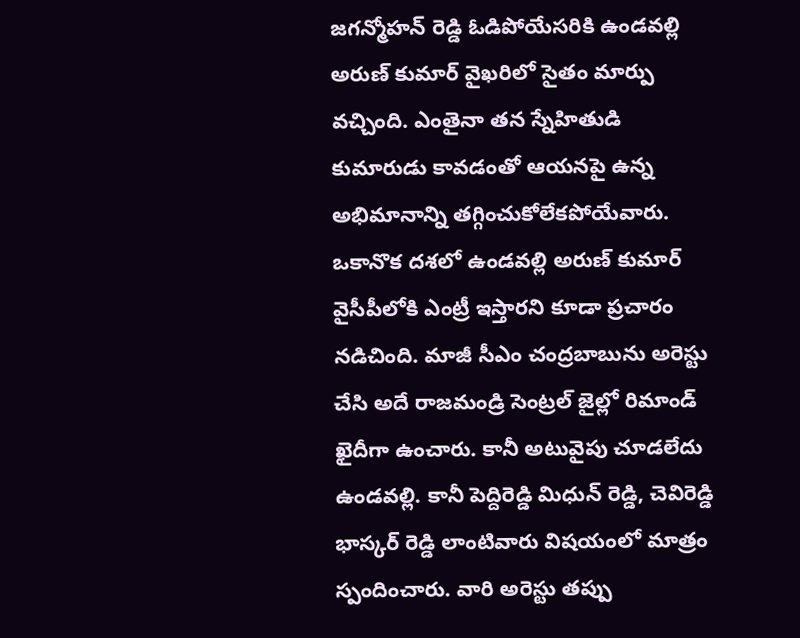జగన్మోహన్ రెడ్డి ఓడిపోయేసరికి ఉండవల్లి అరుణ్ కుమార్ వైఖరిలో సైతం మార్పు వచ్చింది. ఎంతైనా తన స్నేహితుడి కుమారుడు కావడంతో ఆయనపై ఉన్న అభిమానాన్ని తగ్గించుకోలేకపోయేవారు. ఒకానొక దశలో ఉండవల్లి అరుణ్ కుమార్ వైసీపీలోకి ఎంట్రీ ఇస్తారని కూడా ప్రచారం నడిచింది. మాజీ సీఎం చంద్రబాబును అరెస్టు చేసి అదే రాజమండ్రి సెంట్రల్ జైల్లో రిమాండ్ ఖైదీగా ఉంచారు. కానీ అటువైపు చూడలేదు ఉండవల్లి. కానీ పెద్దిరెడ్డి మిధున్ రెడ్డి, చెవిరెడ్డి భాస్కర్ రెడ్డి లాంటివారు విషయంలో మాత్రం స్పందించారు. వారి అరెస్టు తప్పు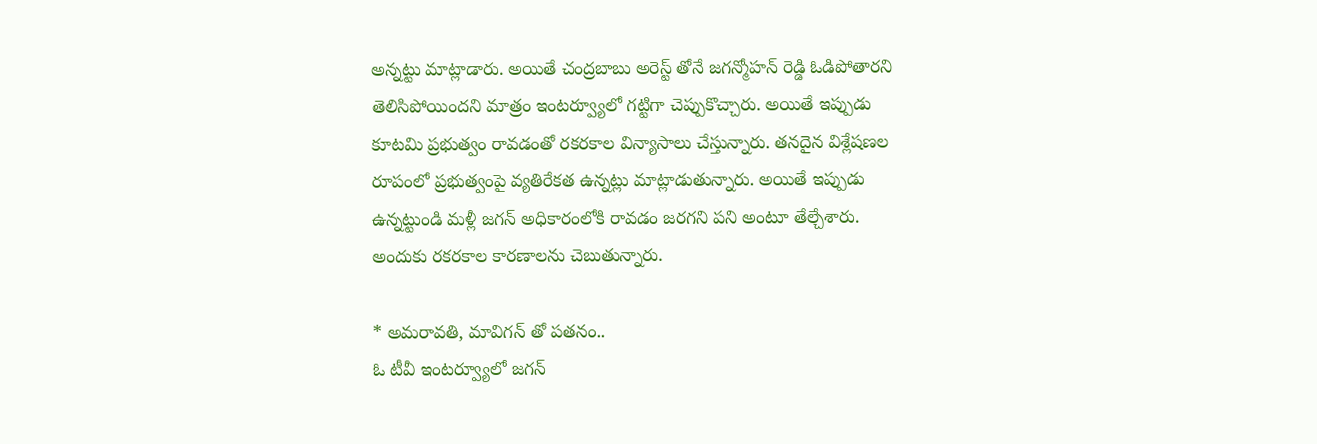అన్నట్టు మాట్లాడారు. అయితే చంద్రబాబు అరెస్ట్ తోనే జగన్మోహన్ రెడ్డి ఓడిపోతారని తెలిసిపోయిందని మాత్రం ఇంటర్వ్యూలో గట్టిగా చెప్పుకొచ్చారు. అయితే ఇప్పుడు కూటమి ప్రభుత్వం రావడంతో రకరకాల విన్యాసాలు చేస్తున్నారు. తనదైన విశ్లేషణల రూపంలో ప్రభుత్వంపై వ్యతిరేకత ఉన్నట్లు మాట్లాడుతున్నారు. అయితే ఇప్పుడు ఉన్నట్టుండి మళ్లీ జగన్ అధికారంలోకి రావడం జరగని పని అంటూ తేల్చేశారు. అందుకు రకరకాల కారణాలను చెబుతున్నారు.

* అమరావతి, మావిగన్ తో పతనం..
ఓ టీవీ ఇంటర్వ్యూలో జగన్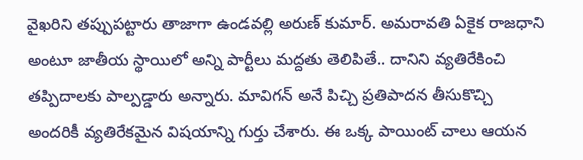వైఖరిని తప్పుపట్టారు తాజాగా ఉండవల్లి అరుణ్ కుమార్. అమరావతి ఏకైక రాజధాని అంటూ జాతీయ స్థాయిలో అన్ని పార్టీలు మద్దతు తెలిపితే.. దానిని వ్యతిరేకించి తప్పిదాలకు పాల్పడ్డారు అన్నారు. మావిగన్ అనే పిచ్చి ప్రతిపాదన తీసుకొచ్చి అందరికీ వ్యతిరేకమైన విషయాన్ని గుర్తు చేశారు. ఈ ఒక్క పాయింట్ చాలు ఆయన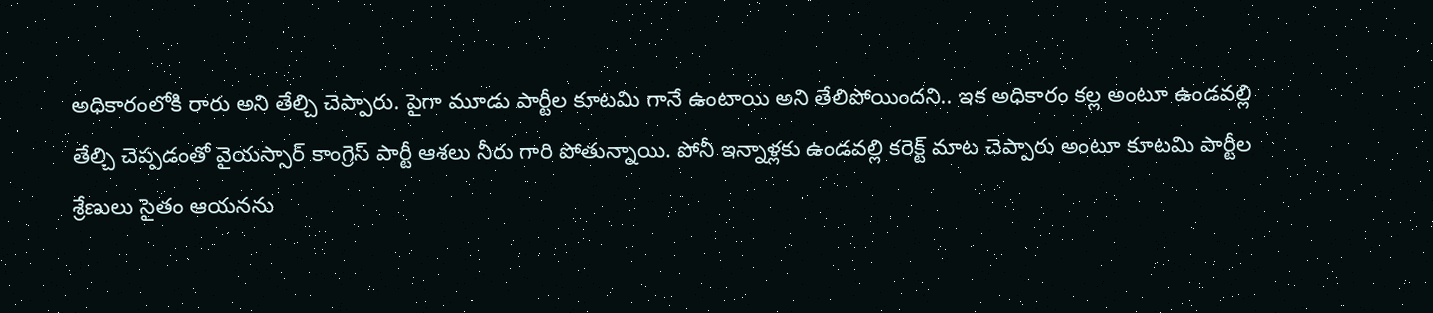అధికారంలోకి రారు అని తేల్చి చెప్పారు. పైగా మూడు పార్టీల కూటమి గానే ఉంటాయి అని తేలిపోయిందని.. ఇక అధికారం కల్ల అంటూ ఉండవల్లి తేల్చి చెప్పడంతో వైయస్సార్ కాంగ్రెస్ పార్టీ ఆశలు నీరు గారి పోతున్నాయి. పోనీ ఇన్నాళ్లకు ఉండవల్లి కరెక్ట్ మాట చెప్పారు అంటూ కూటమి పార్టీల శ్రేణులు సైతం ఆయనను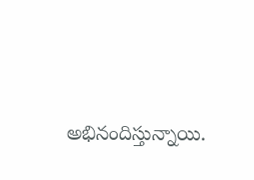అభినందిస్తున్నాయి.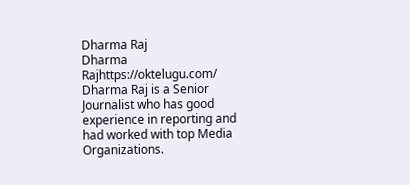Dharma Raj
Dharma Rajhttps://oktelugu.com/
Dharma Raj is a Senior Journalist who has good experience in reporting and had worked with top Media Organizations.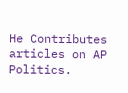He Contributes articles on AP Politics.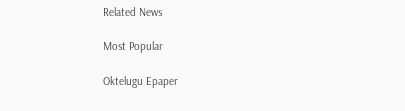Related News

Most Popular

Oktelugu Epaper